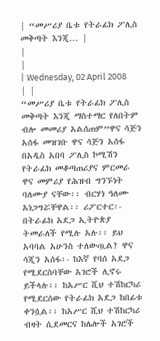| “መሥሪያ ቤቱ የትራፊክ ፖሊስ መቅጣት እንጂ... |
|
|
| Wednesday, 02 April 2008 | |
“መሥሪያ ቤቱ የትራፊክ ፖሊስ መቅጣት እንጂ ማስተማር የለበትም ብሎ መመሪያ አልሰጠም”ዋና ሳጅን አሰፋ መዝገቡ ዋና ሳጅን አሰፋ በአዲስ አበባ ፖሊስ ኮሚሽን የትራፊክ መቆጣጠሪያና ምርመራ ዋና መምሪያ የሕዝብ ግንኙነት ባለሙያ ናቸው፡፡ ብርሃነ ዓለሙ አነጋግሯቸዋል፡፡ ሪፖርተር፡- በትራፊክ አደጋ ኢትዮጵያ ትመራለች የሚሉ አሉ፡፡ ይህ አባባል አሁንስ ተለውጧል? ዋና ሳጂን አሰፋ፡- ከእኛ የባሰ አደጋ የሚደርስባቸው አገሮች ሊኖሩ ይችላሉ፡፡ ከአሥር ሺህ ተሽከርካሪ የሚደርሰው የትራፊክ አደጋ ከበፊቱ ቀንሷል፡፡ ከአሥር ሺህ ተሽከርካሪ ብዛት ሲደመርና ከሌሎች አገሮች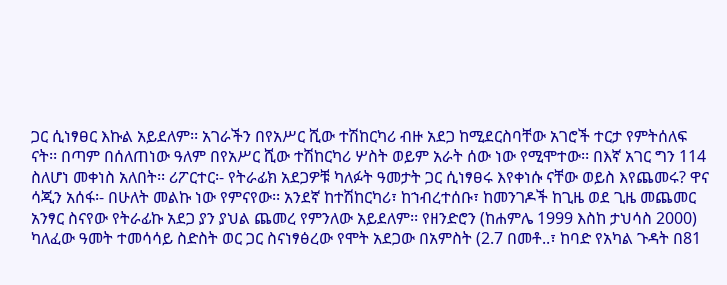ጋር ሲነፃፀር እኩል አይደለም፡፡ አገራችን በየአሥር ሺው ተሽከርካሪ ብዙ አደጋ ከሚደርስባቸው አገሮች ተርታ የምትሰለፍ ናት፡፡ በጣም በሰለጠነው ዓለም በየአሥር ሺው ተሽከርካሪ ሦስት ወይም አራት ሰው ነው የሚሞተው፡፡ በእኛ አገር ግን 114 ስለሆነ መቀነስ አለበት፡፡ ሪፖርተር፡- የትራፊክ አደጋዎቹ ካለፉት ዓመታት ጋር ሲነፃፀሩ እየቀነሱ ናቸው ወይስ እየጨመሩ? ዋና ሳጂን አሰፋ፡- በሁለት መልኩ ነው የምናየው፡፡ አንደኛ ከተሽከርካሪ፣ ከኀብረተሰቡ፣ ከመንገዶች ከጊዜ ወደ ጊዜ መጨመር አንፃር ስናየው የትራፊኩ አደጋ ያን ያህል ጨመረ የምንለው አይደለም፡፡ የዘንድሮን (ከሐምሌ 1999 እስከ ታህሳስ 2000) ካለፈው ዓመት ተመሳሳይ ስድስት ወር ጋር ስናነፃፅረው የሞት አደጋው በአምስት (2.7 በመቶ..፣ ከባድ የአካል ጉዳት በ81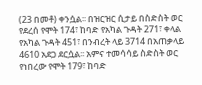(23 በመቶ) ቀንሷል፡፡ በዝርዝር ሲታይ በስድስት ወር የደረሰ የሞት 174፣ ከባድ የአካል ጉዳት 271፣ ቀላል የአካል ጉዳት 451፣ በንብረት ላይ 3714 በአጠቃላይ 4610 አደጋ ደርሷል፡፡ አምና ተመሳሳይ ስድስት ወር የነበረው የሞት 179፣ ከባድ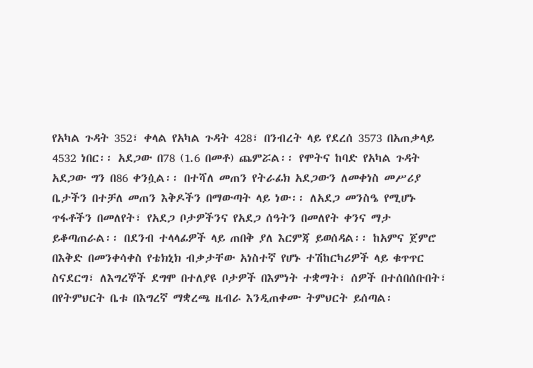የአካል ጉዳት 352፣ ቀላል የአካል ጉዳት 428፣ በንብረት ላይ የደረሰ 3573 በአጠቃላይ 4532 ነበር፡፡ አደጋው በ78 (1.6 በመቶ) ጨምሯል፡፡ የሞትና ከባድ የአካል ጉዳት አደጋው ግን በ86 ቀንሷል፡፡ በተሻለ መጠን የትራፊክ አደጋውን ለመቀነስ መሥሪያ ቤታችን በተቻለ መጠን እቅዶችን በማውጣት ላይ ነው፡፡ ለአደጋ መንስዔ የሚሆኑ ጥፋቶችን በመለየት፣ የአደጋ ቦታዎችንና የአደጋ ሰዓትን በመለየት ቀንና ማታ ይቆጣጠራል፡፡ በደንብ ተላላፊዎች ላይ ጠበቅ ያለ እርምጃ ይወሰዳል፡፡ ከአምና ጀምሮ በእቅድ በመንቀሳቀስ የቴክኒክ ብቃታቸው አነስተኛ የሆኑ ተሽከርካሪዎች ላይ ቁጥጥር ስናደርግ፣ ለእግረኞች ደግሞ በተለያዩ ቦታዎች በእምነት ተቋማት፣ ሰዎች በተሰበሰቡበት፣ በየትምህርት ቤቱ በእግረኛ ማቋረጫ ዜብራ እንዲጠቀሙ ትምህርት ይሰጣል፡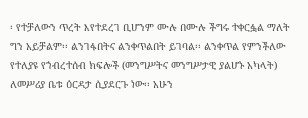፡ የተቻለውን ጥረት እየተደረገ ቢሆንም ሙሉ በሙሉ ችግሩ ተቀርፏል ማለት ግን አይቻልም፡፡ ልንገፋበትና ልንቀጥልበት ይገባል፡፡ ልንቀጥል የምንችለው የተለያዩ የኀብረተሰብ ክፍሎች (መንግሥትና መንግሥታዊ ያልሆኑ አካላት) ለመሥሪያ ቤቱ ዕርዳታ ሲያደርጉ ነው፡፡ አሁን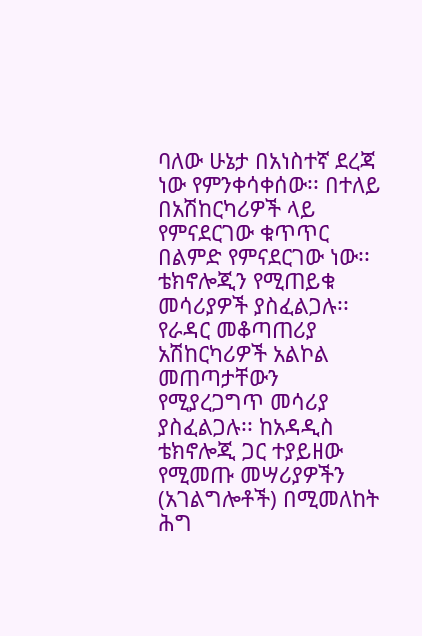ባለው ሁኔታ በአነስተኛ ደረጃ ነው የምንቀሳቀሰው፡፡ በተለይ በአሽከርካሪዎች ላይ የምናደርገው ቁጥጥር በልምድ የምናደርገው ነው፡፡ ቴክኖሎጂን የሚጠይቁ መሳሪያዎች ያስፈልጋሉ፡፡ የራዳር መቆጣጠሪያ አሽከርካሪዎች አልኮል መጠጣታቸውን የሚያረጋግጥ መሳሪያ ያስፈልጋሉ፡፡ ከአዳዲስ ቴክኖሎጂ ጋር ተያይዘው የሚመጡ መሣሪያዎችን (አገልግሎቶች) በሚመለከት ሕግ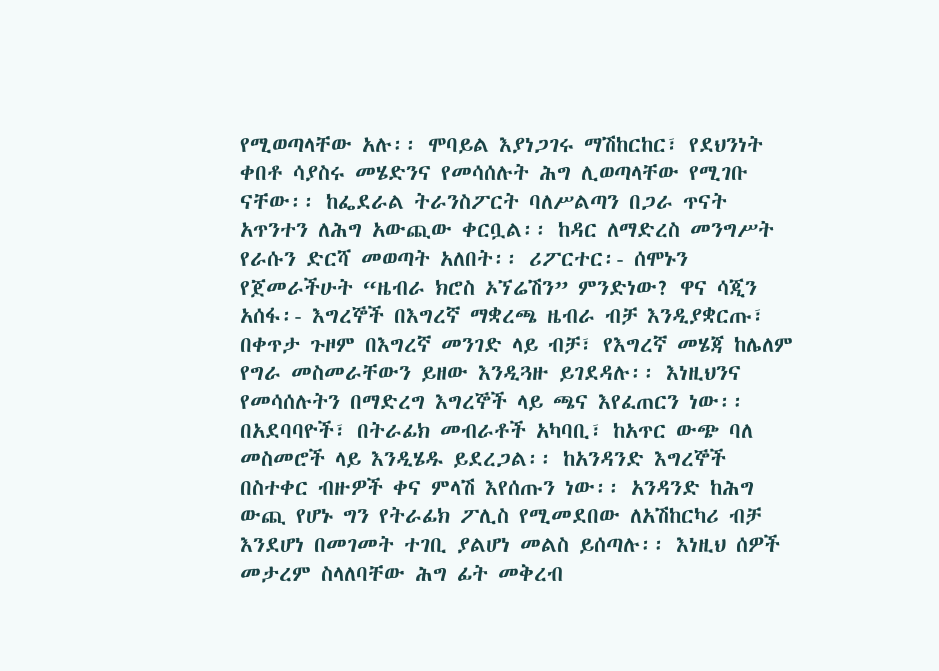የሚወጣላቸው አሉ፡፡ ሞባይል እያነጋገሩ ማሽከርከር፣ የደህንነት ቀበቶ ሳያስሩ መሄድንና የመሳሰሉት ሕግ ሊወጣላቸው የሚገቡ ናቸው፡፡ ከፌደራል ትራንስፖርት ባለሥልጣን በጋራ ጥናት አጥንተን ለሕግ አውጪው ቀርቧል፡፡ ከዳር ለማድረስ መንግሥት የራሱን ድርሻ መወጣት አለበት፡፡ ሪፖርተር፡- ሰሞኑን የጀመራችሁት “ዜብራ ክሮስ ኦኘሬሽን” ምንድነው? ዋና ሳጂን አሰፋ፡- እግረኞች በእግረኛ ማቋረጫ ዜብራ ብቻ እንዲያቋርጡ፣ በቀጥታ ጉዞም በእግረኛ መንገድ ላይ ብቻ፣ የእግረኛ መሄጃ ከሌለም የግራ መስመራቸውን ይዘው እንዲጓዙ ይገደዳሉ፡፡ እነዚህንና የመሳሰሉትን በማድረግ እግረኞች ላይ ጫና እየፈጠርን ነው፡፡ በአደባባዮች፣ በትራፊክ መብራቶች አካባቢ፣ ከአጥር ውጭ ባለ መስመሮች ላይ እንዲሄዱ ይደረጋል፡፡ ከአንዳንድ እግረኞች በስተቀር ብዙዎች ቀና ምላሽ እየሰጡን ነው፡፡ አንዳንድ ከሕግ ውጪ የሆኑ ግን የትራፊክ ፖሊስ የሚመደበው ለአሽከርካሪ ብቻ እንደሆነ በመገመት ተገቢ ያልሆነ መልስ ይሰጣሉ፡፡ እነዚህ ሰዎች መታረም ስላለባቸው ሕግ ፊት መቅረብ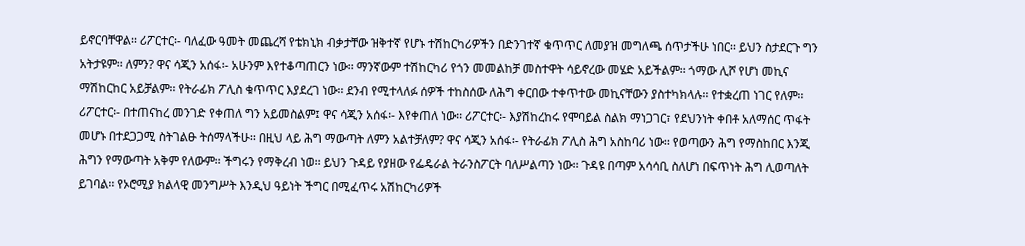ይኖርባቸዋል፡፡ ሪፖርተር፡- ባለፈው ዓመት መጨረሻ የቴክኒክ ብቃታቸው ዝቅተኛ የሆኑ ተሽከርካሪዎችን በድንገተኛ ቁጥጥር ለመያዝ መግለጫ ሰጥታችሁ ነበር፡፡ ይህን ስታደርጉ ግን አትታዩም፡፡ ለምን? ዋና ሳጂን አሰፋ፡- አሁንም እየተቆጣጠርን ነው፡፡ ማንኛውም ተሽከርካሪ የጎን መመልከቻ መስተዋት ሳይኖረው መሄድ አይችልም፡፡ ጎማው ሊሾ የሆነ መኪና ማሽከርከር አይቻልም፡፡ የትራፊክ ፖሊስ ቁጥጥር እያደረገ ነው፡፡ ደንብ የሚተላለፉ ሰዎች ተከስሰው ለሕግ ቀርበው ተቀጥተው መኪናቸውን ያስተካክላሉ፡፡ የተቋረጠ ነገር የለም፡፡ ሪፖርተር፡- በተጠናከረ መንገድ የቀጠለ ግን አይመስልም፤ ዋና ሳጂን አሰፋ፡- እየቀጠለ ነው፡፡ ሪፖርተር፡- እያሽከረከሩ የሞባይል ስልክ ማነጋገር፣ የደህንነት ቀበቶ አለማሰር ጥፋት መሆኑ በተደጋጋሚ ስትገልፁ ትሰማላችሁ፡፡ በዚህ ላይ ሕግ ማውጣት ለምን አልተቻለም? ዋና ሳጂን አሰፋ፡- የትራፊክ ፖሊስ ሕግ አስከባሪ ነው፡፡ የወጣውን ሕግ የማስከበር እንጂ ሕግን የማውጣት አቅም የለውም፡፡ ችግሩን የማቅረብ ነወ፡፡ ይህን ጉዳይ የያዘው የፌዴራል ትራንስፖርት ባለሥልጣን ነው፡፡ ጉዳዩ በጣም አሳሳቢ ስለሆነ በፍጥነት ሕግ ሊወጣለት ይገባል፡፡ የኦሮሚያ ክልላዊ መንግሥት እንዲህ ዓይነት ችግር በሚፈጥሩ አሽከርካሪዎች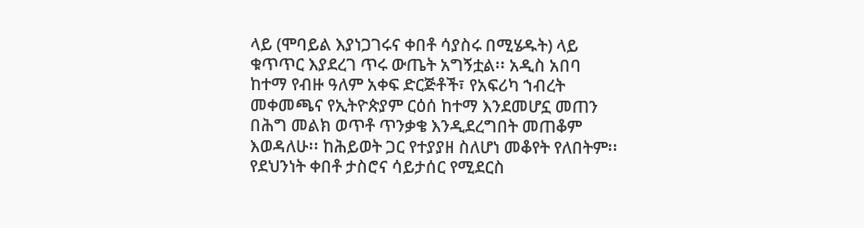ላይ (ሞባይል እያነጋገሩና ቀበቶ ሳያስሩ በሚሄዱት) ላይ ቁጥጥር እያደረገ ጥሩ ውጤት አግኝቷል፡፡ አዲስ አበባ ከተማ የብዙ ዓለም አቀፍ ድርጅቶች፣ የአፍሪካ ኀብረት መቀመጫና የኢትዮጵያም ርዕሰ ከተማ እንደመሆኗ መጠን በሕግ መልክ ወጥቶ ጥንቃቄ እንዲደረግበት መጠቆም እወዳለሁ፡፡ ከሕይወት ጋር የተያያዘ ስለሆነ መቆየት የለበትም፡፡ የደህንነት ቀበቶ ታስሮና ሳይታሰር የሚደርስ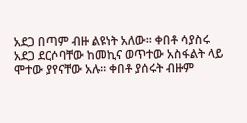አደጋ በጣም ብዙ ልዩነት አለው፡፡ ቀበቶ ሳያስሩ አደጋ ደርሶባቸው ከመኪና ወጥተው አስፋልት ላይ ሞተው ያየናቸው አሉ፡፡ ቀበቶ ያሰሩት ብዙም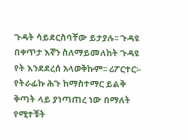ጉዳት ሳይደርስባቸው ይታያሉ፡፡ ጉዳዩ በቀጥታ እኛን ስለማይመለከት ጉዳዩ የት እንደደረሰ አላወቅኩም፡፡ ሪፖርተር፡- የትራፊኩ ሕጉ ከማስተማር ይልቅ ቅጣት ላይ ያነጣጠረ ነው በማለት የሚተቹት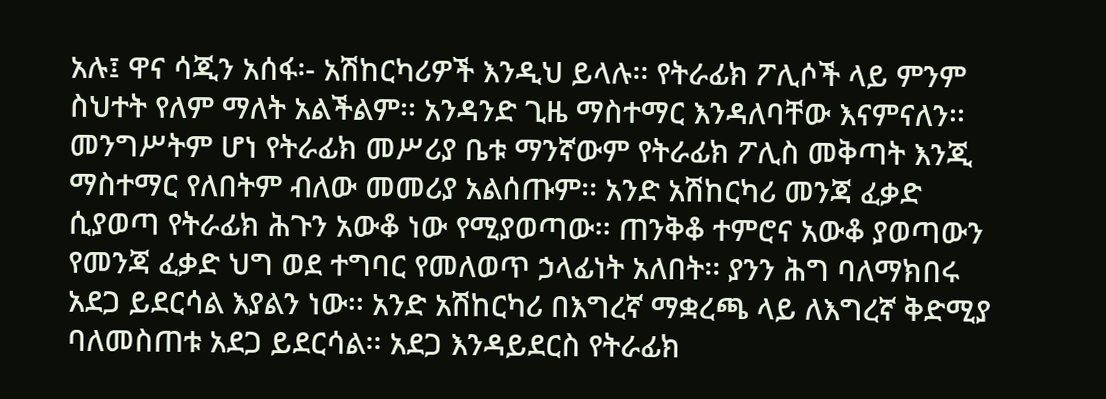አሉ፤ ዋና ሳጂን አሰፋ፡- አሽከርካሪዎች እንዲህ ይላሉ፡፡ የትራፊክ ፖሊሶች ላይ ምንም ስህተት የለም ማለት አልችልም፡፡ አንዳንድ ጊዜ ማስተማር እንዳለባቸው እናምናለን፡፡ መንግሥትም ሆነ የትራፊክ መሥሪያ ቤቱ ማንኛውም የትራፊክ ፖሊስ መቅጣት እንጂ ማስተማር የለበትም ብለው መመሪያ አልሰጡም፡፡ አንድ አሽከርካሪ መንጃ ፈቃድ ሲያወጣ የትራፊክ ሕጉን አውቆ ነው የሚያወጣው፡፡ ጠንቅቆ ተምሮና አውቆ ያወጣውን የመንጃ ፈቃድ ህግ ወደ ተግባር የመለወጥ ኃላፊነት አለበት፡፡ ያንን ሕግ ባለማክበሩ አደጋ ይደርሳል እያልን ነው፡፡ አንድ አሽከርካሪ በእግረኛ ማቋረጫ ላይ ለእግረኛ ቅድሚያ ባለመስጠቱ አደጋ ይደርሳል፡፡ አደጋ እንዳይደርስ የትራፊክ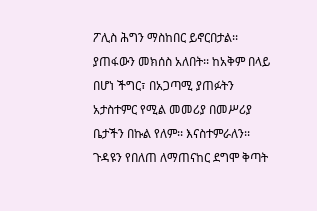ፖሊስ ሕግን ማስከበር ይኖርበታል፡፡ ያጠፋውን መክሰስ አለበት፡፡ ከአቅም በላይ በሆነ ችግር፣ በአጋጣሚ ያጠፉትን አታስተምር የሚል መመሪያ በመሥሪያ ቤታችን በኩል የለም፡፡ እናስተምራለን፡፡ ጉዳዩን የበለጠ ለማጠናከር ደግሞ ቅጣት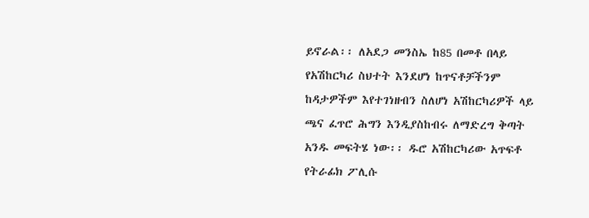ይኖራል፡፡ ለአደጋ መንስኤ ከ85 በመቶ በላይ የአሽከርካሪ ስህተት እንደሆነ ከጥናቶቻችንም ከዳታዎችም እየተገነዘብን ስለሆነ አሽከርካሪዎች ላይ ጫና ፈጥሮ ሕግን እንዲያስከብሩ ለማድረግ ቅጣት አንዱ መፍትሄ ነው፡፡ ዱሮ አሽከርካሪው አጥፍቶ የትራፊክ ፖሊሱ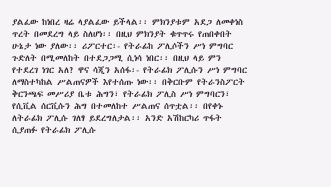ያልፈው ከነበረ ዛሬ ላያልፈው ይችላል፡፡ ምክንያቱም አደጋ ለመቀነስ ጥረት በመደረግ ላይ ስለሆነ፡፡ በዚህ ምክንያት ቁጥጥሩ የጠበቀበት ሁኔታ ነው ያለው፡፡ ሪፖርተር፡- የትራፊከ ፖሊሶችን ሥነ ምግባር ጉድለት በሚመለከት በተደጋጋሚ ሲነሳ ነበር፡፡ በዚህ ላይ ምን የተደረገ ነገር አለ? ዋና ሳጂን አሰፋ፡- የትራፊክ ፖሊሱን ሥነ ምግባር ለማስተካከል ሥልጠናዎች እየተሰጡ ነው፡፡ በቅርቡም የትራንስፖርት ቅርንጫፍ መሥሪያ ቤቱ ሕግን፣ የትራፊክ ፖሊስ ሥነ ምግባርን፣ የሲቪል ሰርቪሱን ሕግ በተመለከተ ሥልጠና ሰጥቷል፡፡ በየቀኑ ለትራፊክ ፖሊሱ ገለፃ ይደረግለታል፡፡ አንድ አሽከርካሪ ጥፋት ሲያጠፉ የትራፊክ ፖሊሱ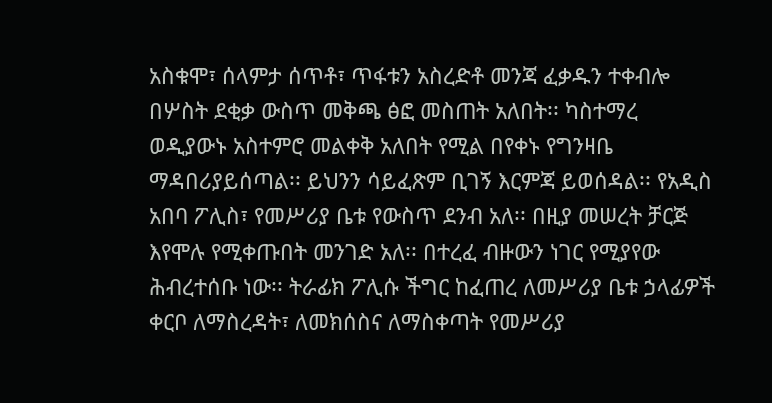አስቁሞ፣ ሰላምታ ሰጥቶ፣ ጥፋቱን አስረድቶ መንጃ ፈቃዱን ተቀብሎ በሦስት ደቂቃ ውስጥ መቅጫ ፅፎ መስጠት አለበት፡፡ ካስተማረ ወዲያውኑ አስተምሮ መልቀቅ አለበት የሚል በየቀኑ የግንዛቤ ማዳበሪያይሰጣል፡፡ ይህንን ሳይፈጽም ቢገኝ እርምጃ ይወሰዳል፡፡ የአዲስ አበባ ፖሊስ፣ የመሥሪያ ቤቱ የውስጥ ደንብ አለ፡፡ በዚያ መሠረት ቻርጅ እየሞሉ የሚቀጡበት መንገድ አለ፡፡ በተረፈ ብዙውን ነገር የሚያየው ሕብረተሰቡ ነው፡፡ ትራፊክ ፖሊሱ ችግር ከፈጠረ ለመሥሪያ ቤቱ ኃላፊዎች ቀርቦ ለማስረዳት፣ ለመክሰስና ለማስቀጣት የመሥሪያ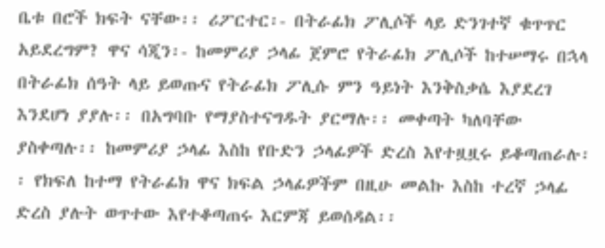ቤቱ በሮች ክፍት ናቸው፡፡ ሪፖርተር፡- በትራፊክ ፖሊሶች ላይ ድንገተኛ ቁጥጥር አይደረግም? ዋና ሳጂን፡- ከመምሪያ ኃላፊ ጀምሮ የትራፊክ ፖሊሶች ከተሠማሩ በኋላ በትራፊክ ሰዓት ላይ ይወጡና የትራፊክ ፖሊሱ ምን ዓይነት እንቅስቃሴ እያደረገ እንደሆነ ያያሉ፡፡ በአግባቡ የማያስተናግዱት ያርማሉ፡፡ መቀጣት ካለባቸው ያስቀጣሉ፡፡ ከመምሪያ ኃላፊ እስከ የቡድን ኃላፊዎች ድረስ እየተዟዟሩ ይቆጣጠራሉ፡፡ የክፍለ ከተማ የትራፊክ ዋና ክፍል ኃላፊዎችም በዚሁ መልኩ እስከ ተረኛ ኃላፊ ድረስ ያሉት ወጥተው እየተቆጣጠሩ እርምጃ ይወሰዳል፡፡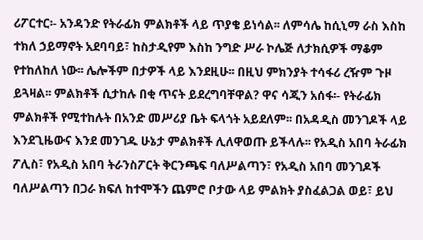ሪፖርተር፡- አንዳንድ የትራፊክ ምልክቶች ላይ ጥያቄ ይነሳል፡፡ ለምሳሌ ከሲኒማ ራስ እስከ ተክለ ኃይማኖት አደባባይ፣ ከስታዲየም እስከ ንግድ ሥራ ኮሌጅ ለታክሲዎች ማቆም የተከለከለ ነው፡፡ ሌሎችም በታዎች ላይ እንደዚሁ፡፡ በዚህ ምክንያት ተሳፋሪ ረዥም ጉዞ ይጓዛል፡፡ ምልክቶች ሲታከሉ በቂ ጥናት ይደረግባቸዋል? ዋና ሳጂን አሰፋ፡- የትራፊክ ምልክቶች የሚተከሉት በአንድ መሥሪያ ቤት ፍላጎት አይደለም፡፡ በአዳዲስ መንገዶች ላይ እንደጊዜውና እንደ መንገዱ ሁኔታ ምልክቶች ሊለዋወጡ ይችላሉ፡፡ የአዲስ አበባ ትራፊክ ፖሊስ፣ የአዲስ አበባ ትራንስፖርት ቅርንጫፍ ባለሥልጣን፣ የአዲስ አበባ መንገዶች ባለሥልጣን በጋራ ክፍለ ከተሞችን ጨምሮ ቦታው ላይ ምልክት ያስፈልጋል ወይ፣ ይህ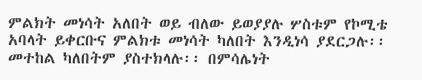ምልክት መነሳት አለበት ወይ ብለው ይወያያሉ ሦስቱም የኮሚቴ አባላት ይቀርቡና ምልክቱ መነሳት ካለበት እንዲነሳ ያደርጋሉ፡፡ መተከል ካለበትም ያስተክላሉ፡፡ በምሳሌነት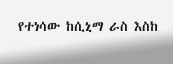የተነሳው ከሲኒማ ራስ እስከ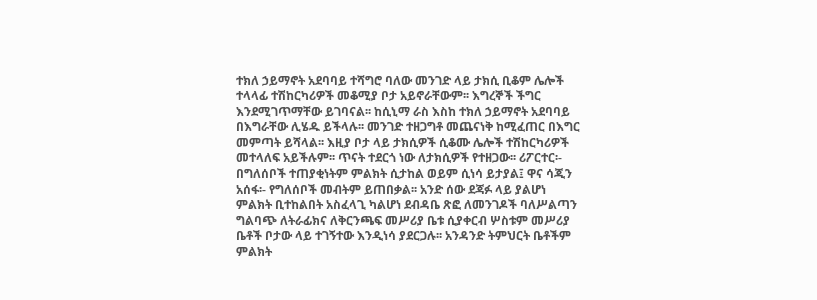ተክለ ኃይማኖት አደባባይ ተሻግሮ ባለው መንገድ ላይ ታክሲ ቢቆም ሌሎች ተላላፊ ተሽከርካሪዎች መቆሚያ ቦታ አይኖራቸውም፡፡ እግረኞች ችግር እንደሚገጥማቸው ይገባናል፡፡ ከሲኒማ ራስ እስከ ተክለ ኃይማኖት አደባባይ በእግራቸው ሊሄዱ ይችላሉ፡፡ መንገድ ተዘጋግቶ መጨናነቅ ከሚፈጠር በእግር መምጣት ይሻላል፡፡ እዚያ ቦታ ላይ ታክሲዎች ሲቆሙ ሌሎች ተሽከርካሪዎች መተላለፍ አይችሉም፡፡ ጥናት ተደርጎ ነው ለታክሲዎች የተዘጋው፡፡ ሪፖርተር፡- በግለሰቦች ተጠያቂነትም ምልክት ሲታከል ወይም ሲነሳ ይታያል፤ ዋና ሳጂን አሰፋ፡- የግለሰቦች መብትም ይጠበቃል፡፡ አንድ ሰው ደጃፉ ላይ ያልሆነ ምልክት ቢተከልበት አስፈላጊ ካልሆነ ደብዳቤ ጽፎ ለመንገዶች ባለሥልጣን ግልባጭ ለትራፊክና ለቅርንጫፍ መሥሪያ ቤቱ ሲያቀርብ ሦስቱም መሥሪያ ቤቶች ቦታው ላይ ተገኝተው እንዲነሳ ያደርጋሉ፡፡ አንዳንድ ትምህርት ቤቶችም ምልክት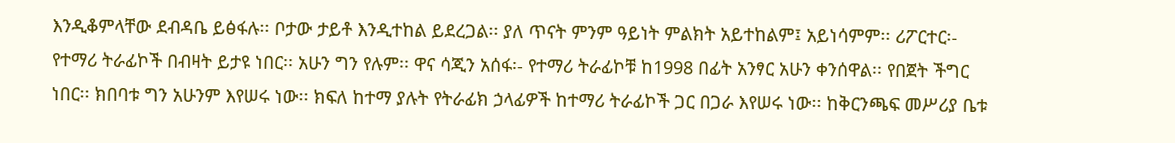እንዲቆምላቸው ደብዳቤ ይፅፋሉ፡፡ ቦታው ታይቶ እንዲተከል ይደረጋል፡፡ ያለ ጥናት ምንም ዓይነት ምልክት አይተከልም፤ አይነሳምም፡፡ ሪፖርተር፡- የተማሪ ትራፊኮች በብዛት ይታዩ ነበር፡፡ አሁን ግን የሉም፡፡ ዋና ሳጂን አሰፋ፡- የተማሪ ትራፊኮቹ ከ1998 በፊት አንፃር አሁን ቀንሰዋል፡፡ የበጀት ችግር ነበር፡፡ ክበባቱ ግን አሁንም እየሠሩ ነው፡፡ ክፍለ ከተማ ያሉት የትራፊክ ኃላፊዎች ከተማሪ ትራፊኮች ጋር በጋራ እየሠሩ ነው፡፡ ከቅርንጫፍ መሥሪያ ቤቱ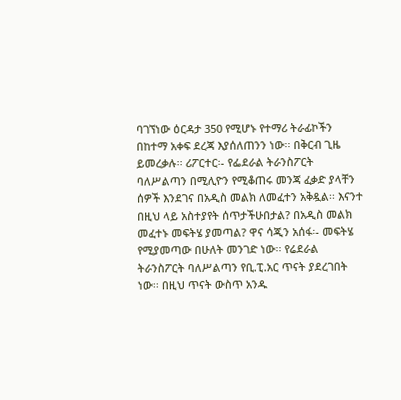ባገኘነው ዕርዳታ 350 የሚሆኑ የተማሪ ትራፊኮችን በከተማ አቀፍ ደረጃ እያሰለጠንን ነው፡፡ በቅርብ ጊዜ ይመረቃሉ፡፡ ሪፖርተር፡- የፌደራል ትራንስፖርት ባለሥልጣን በሚሊዮን የሚቆጠሩ መንጃ ፈቃድ ያላቸን ሰዎች እንደገና በአዲስ መልክ ለመፈተን አቅዷል፡፡ እናንተ በዚህ ላይ አስተያየት ሰጥታችሁበታል? በአዲስ መልክ መፈተኑ መፍትሄ ያመጣል? ዋና ሳጂን አሰፋ፡- መፍትሄ የሚያመጣው በሁለት መንገድ ነው፡፡ የሬደራል ትራንስፖርት ባለሥልጣን የቢ.ፒ.አር ጥናት ያደረገበት ነው፡፡ በዚህ ጥናት ውስጥ አንዱ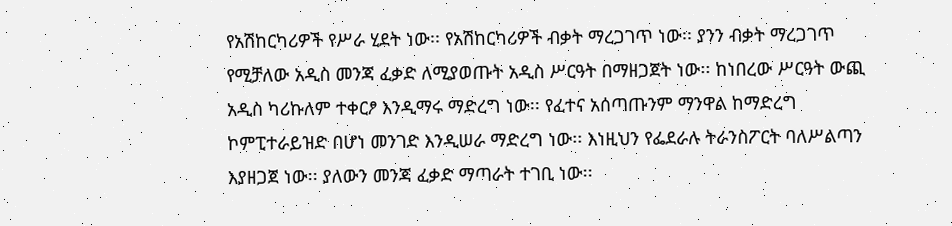የአሽከርካሪዎች የሥራ ሂደት ነው፡፡ የአሽከርካሪዎች ብቃት ማረጋገጥ ነው፡፡ ያንን ብቃት ማረጋገጥ የሚቻለው አዲስ መንጃ ፈቃድ ለሚያወጡት አዲስ ሥርዓት በማዘጋጀት ነው፡፡ ከነበረው ሥርዓት ውጪ አዲስ ካሪኩለም ተቀርፆ እንዲማሩ ማድረግ ነው፡፡ የፈተና አሰጣጡንም ማንዋል ከማድረግ ኮምፒተራይዝድ በሆነ መንገድ እንዲሠራ ማድረግ ነው፡፡ እነዚህን የፌደራሉ ትራንስፖርት ባለሥልጣን እያዘጋጀ ነው፡፡ ያለውን መንጃ ፈቃድ ማጣራት ተገቢ ነው፡፡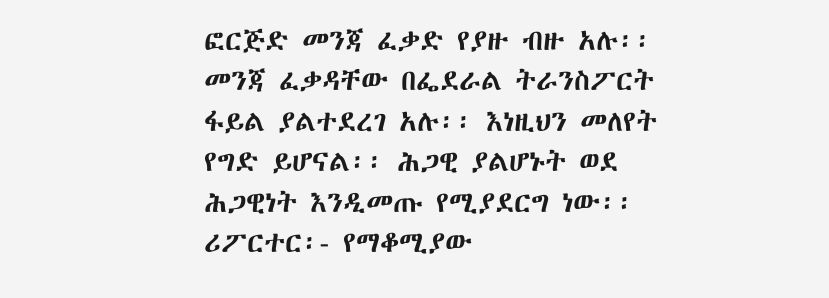ፎርጅድ መንጃ ፈቃድ የያዙ ብዙ አሉ፡፡ መንጃ ፈቃዳቸው በፌደራል ትራንስፖርት ፋይል ያልተደረገ አሉ፡፡ እነዚህን መለየት የግድ ይሆናል፡፡ ሕጋዊ ያልሆኑት ወደ ሕጋዊነት እንዲመጡ የሚያደርግ ነው፡፡ ሪፖርተር፡- የማቆሚያው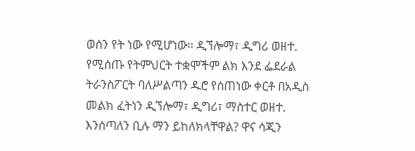ወሰን የት ነው የሚሆነው፡፡ ዲኘሎማ፣ ዲግሪ ወዘተ. የሚሰጡ የትምህርት ተቋሞችም ልክ እንደ ፌደራል ትራንስፖርት ባለሥልጣን ዱሮ የሰጠነው ቀርቶ በአዲስ መልክ ፈትነን ዲኘሎማ፣ ዲግሪ፣ ማስተር ወዘተ. እንሰጣለን ቢሉ ማን ይከለክላቸዋል? ዋና ሳጂን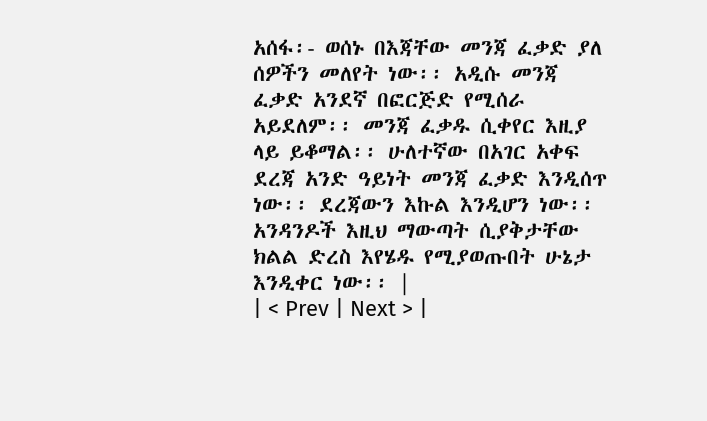አሰፋ፡- ወሰኑ በእጃቸው መንጃ ፈቃድ ያለ ሰዎችን መለየት ነው፡፡ አዲሱ መንጃ ፈቃድ አንደኛ በፎርጅድ የሚሰራ አይደለም፡፡ መንጃ ፈቃዱ ሲቀየር እዚያ ላይ ይቆማል፡፡ ሁለተኛው በአገር አቀፍ ደረጃ አንድ ዓይነት መንጃ ፈቃድ እንዲሰጥ ነው፡፡ ደረጃውን እኩል እንዲሆን ነው፡፡ አንዳንዶች እዚህ ማውጣት ሲያቅታቸው ክልል ድረስ እየሄዱ የሚያወጡበት ሁኔታ እንዲቀር ነው፡፡ |
| < Prev | Next > |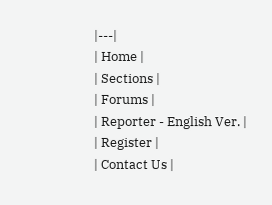|---|
| Home |
| Sections |
| Forums |
| Reporter - English Ver. |
| Register |
| Contact Us |